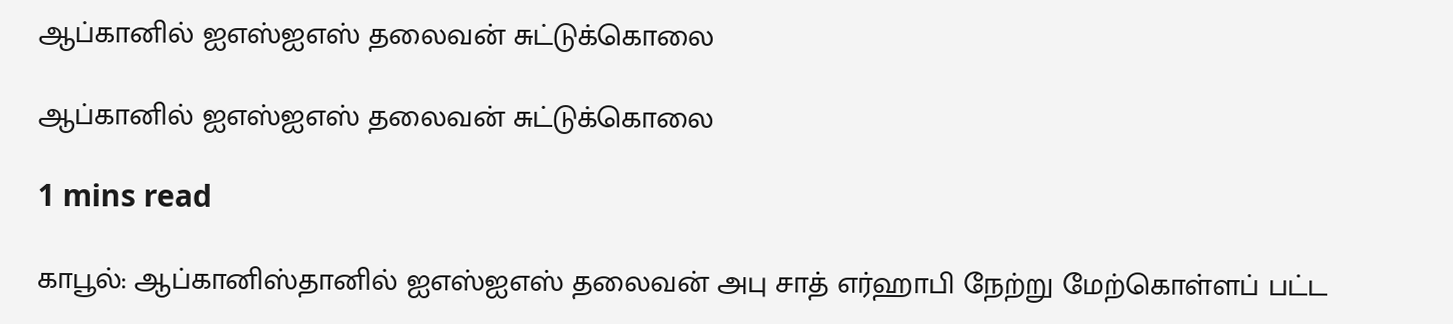ஆப்கானில் ஐஎஸ்ஐஎஸ் தலைவன் சுட்டுக்கொலை

ஆப்கானில் ஐஎஸ்ஐஎஸ் தலைவன் சுட்டுக்கொலை

1 mins read

காபூல்: ஆப்கானிஸ்தானில் ஐஎஸ்ஐஎஸ் தலைவன் அபு சாத் எர்ஹாபி நேற்று மேற்கொள்ளப் பட்ட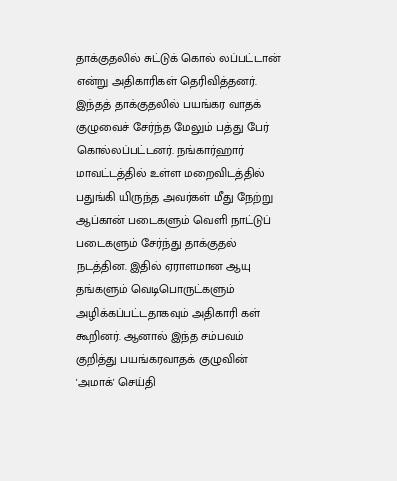தாக்குதலில் சுட்டுக் கொல் லப்பட்டான் என்று அதிகாரிகள் தெரிவித்தனர். இந்தத் தாக்குதலில் பயங்கர வாதக் குழுவைச் சேர்ந்த மேலும் பத்து பேர் கொல்லப்பட்டனர். நங்கார்ஹார் மாவட்டத்தில் உள்ள மறைவிடத்தில் பதுங்கி யிருந்த அவர்கள் மீது நேற்று ஆப்கான் படைகளும் வெளி நாட்டுப் படைகளும் சேர்ந்து தாக்குதல் நடத்தின. இதில் ஏராளமான ஆயு தங்களும் வெடிபொருட்களும் அழிக்கப்பட்டதாகவும் அதிகாரி கள் கூறினர். ஆனால் இந்த சம்பவம் குறித்து பயங்கரவாதக் குழுவின் 'அமாக்' செய்தி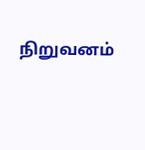நிறுவனம்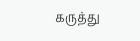கருத்து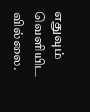எதுவும் வெளியிட வில்லை.